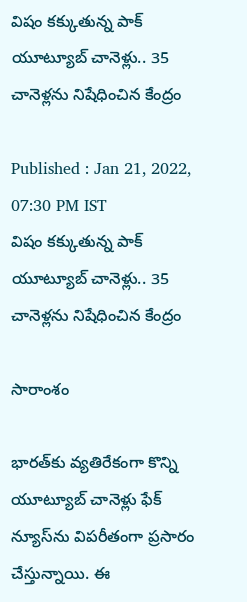విషం కక్కుతున్న పాక్ యూట్యూబ్ చానెళ్లు.. 35 చానెళ్లను నిషేధించిన కేంద్రం

Published : Jan 21, 2022, 07:30 PM IST
విషం కక్కుతున్న పాక్ యూట్యూబ్ చానెళ్లు.. 35 చానెళ్లను నిషేధించిన కేంద్రం

సారాంశం

భారత్‌కు వ్యతిరేకంగా కొన్ని యూట్యూబ్ చానెళ్లు ఫేక్ న్యూస్‌ను విపరీతంగా ప్రసారం చేస్తున్నాయి. ఈ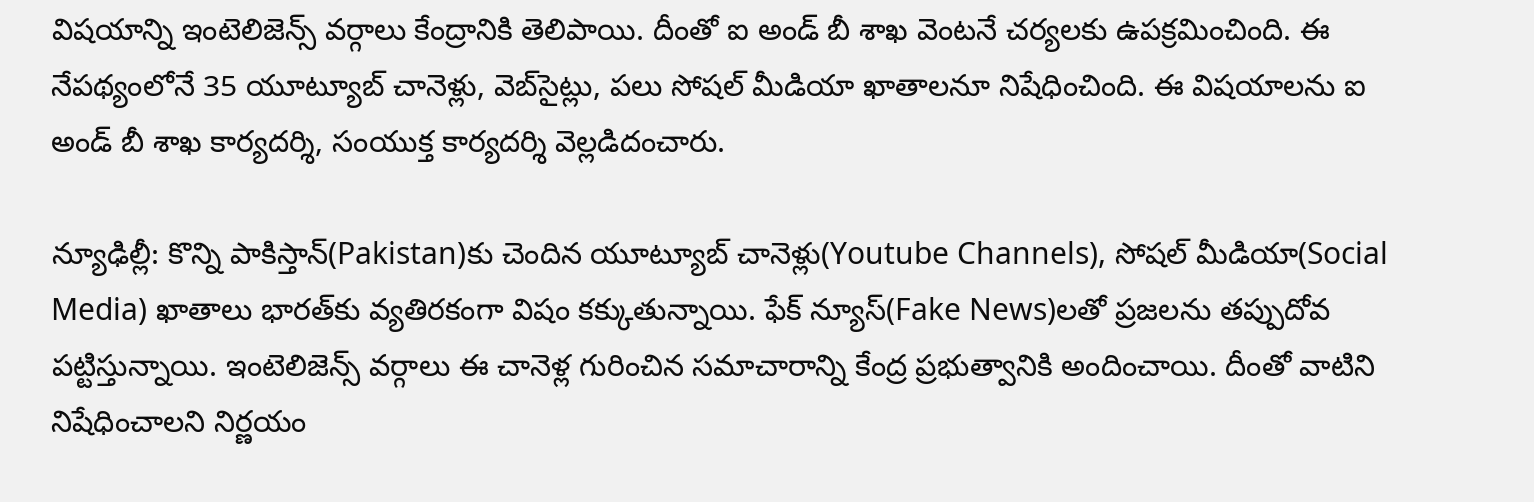విషయాన్ని ఇంటెలిజెన్స్ వర్గాలు కేంద్రానికి తెలిపాయి. దీంతో ఐ అండ్ బీ శాఖ వెంటనే చర్యలకు ఉపక్రమించింది. ఈ నేపథ్యంలోనే 35 యూట్యూబ్ చానెళ్లు, వెబ్‌సైట్లు, పలు సోషల్ మీడియా ఖాతాలనూ నిషేధించింది. ఈ విషయాలను ఐ అండ్ బీ శాఖ కార్యదర్శి, సంయుక్త కార్యదర్శి వెల్లడిదంచారు.

న్యూఢిల్లీ: కొన్ని పాకిస్తాన్‌(Pakistan)కు చెందిన యూట్యూబ్ చానెళ్లు(Youtube Channels), సోషల్ మీడియా(Social Media) ఖాతాలు భారత్‌కు వ్యతిరకంగా విషం కక్కుతున్నాయి. ఫేక్ న్యూస్‌(Fake News)లతో ప్రజలను తప్పుదోవ పట్టిస్తున్నాయి. ఇంటెలిజెన్స్ వర్గాలు ఈ చానెళ్ల గురించిన సమాచారాన్ని కేంద్ర ప్రభుత్వానికి అందించాయి. దీంతో వాటిని నిషేధించాలని నిర్ణయం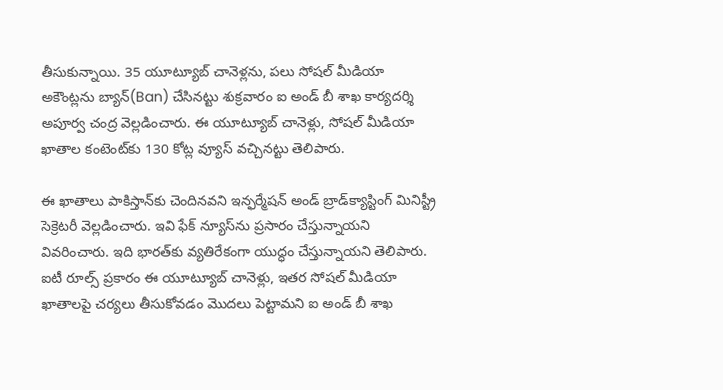తీసుకున్నాయి. 35 యూట్యూబ్ చానెళ్లను, పలు సోషల్ మీడియా అకౌంట్లను బ్యాన్(Ban) చేసినట్టు శుక్రవారం ఐ అండ్ బీ శాఖ కార్యదర్శి అపూర్వ చంద్ర వెల్లడించారు. ఈ యూట్యూబ్ చానెళ్లు, సోషల్ మీడియా ఖాతాల కంటెంట్‌కు 130 కోట్ల వ్యూస్ వచ్చినట్టు తెలిపారు.

ఈ ఖాతాలు పాకిస్తాన్‌కు చెందినవని ఇన్ఫర్మేషన్ అండ్ బ్రాడ్‌క్యాస్టింగ్ మినిస్ట్రీ సెక్రెటరీ వెల్లడించారు. ఇవి ఫేక్ న్యూస్‌ను ప్రసారం చేస్తున్నాయని వివరించారు. ఇది భారత్‌కు వ్యతిరేకంగా యుద్ధం చేస్తున్నాయని తెలిపారు. ఐటీ రూల్స్ ప్రకారం ఈ యూట్యూబ్ చానెళ్లు, ఇతర సోషల్ మీడియా ఖాతాలపై చర్యలు తీసుకోవడం మొదలు పెట్టామని ఐ అండ్ బీ శాఖ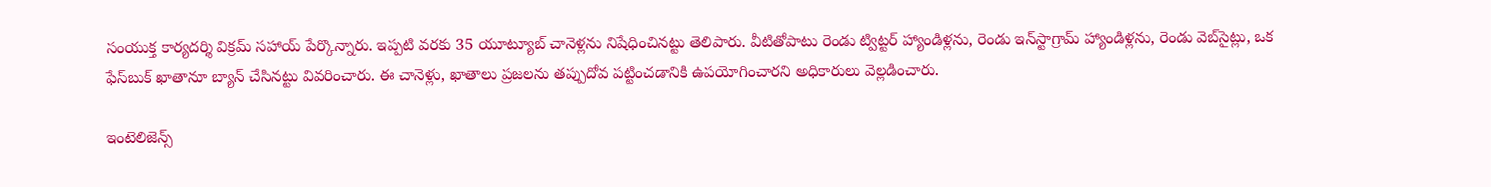సంయుక్త కార్యదర్శి విక్రమ్ సహాయ్ పేర్కొన్నారు. ఇప్పటి వరకు 35 యూట్యూబ్ చానెళ్లను నిషేధించినట్టు తెలిపారు. వీటితోపాటు రెండు ట్విట్టర్ హ్యాండిళ్లను, రెండు ఇన్‌స్టాగ్రామ్ హ్యాండిళ్లను, రెండు వెబ్‌సైట్లు, ఒక ఫేస్‌బుక్ ఖాతానూ బ్యాన్ చేసినట్టు వివరించారు. ఈ చానెళ్లు, ఖాతాలు ప్రజలను తప్పుదోవ పట్టించడానికి ఉపయోగించారని అధికారులు వెల్లడించారు.

ఇంటెలిజెన్స్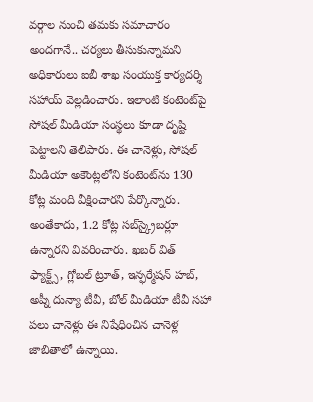వర్గాల నుంచి తమకు సమాచారం అందగానే.. చర్యలు తీసుకున్నామని అధికారులు ఐబీ శాఖ సంయుక్త కార్యదర్శి సహాయ్ వెల్లడించారు. ఇలాంటి కంటెంట్‌పై సోషల్ మీడియా సంస్థలు కూడా దృష్టి పెట్టాలని తెలిపారు. ఈ చానెళ్లు, సోషల్ మీడియా అకౌంట్లలోని కంటెంట్‌ను 130 కోట్ల మంది వీక్షించారని పేర్కొన్నారు. అంతేకాదు, 1.2 కోట్ల సబ్‌స్క్రైబర్లూ ఉన్నారని వివరించారు. ఖబర్ విత్ ఫ్యాక్ట్స్, గ్లోబల్ ట్రూత్, ఇన్ఫర్మేషన్ హబ్, అప్నీ దున్యా టీవీ, బోల్ మీడియా టీవీ సహా పలు చానెళ్లు ఈ నిషేధించిన చానెళ్ల జాబితాలో ఉన్నాయి.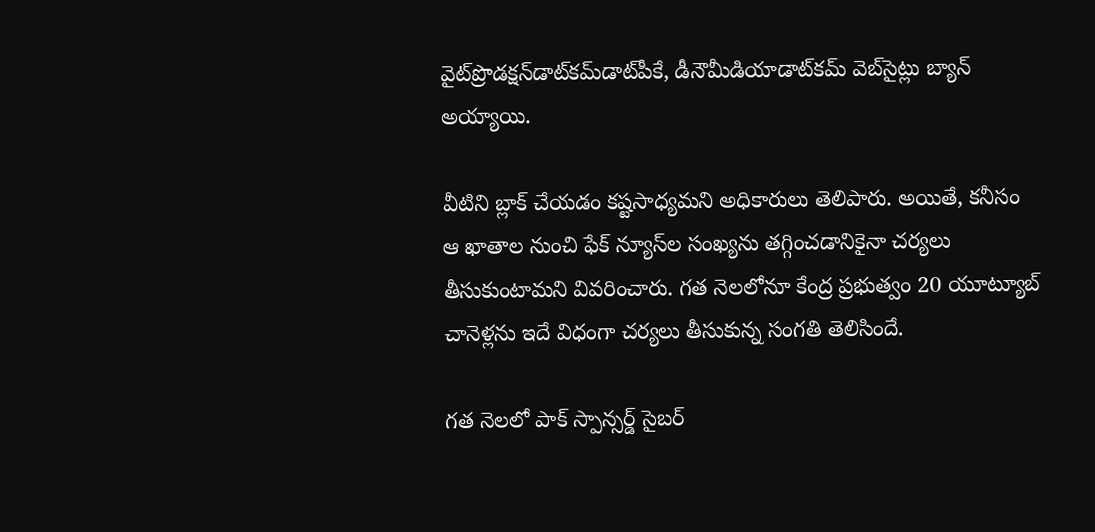వైట్‌ప్రొడక్షన్‌డాట్‌కమ్‌డాట్‌పీకే, డీనౌమీడియాడాట్‌కమ్‌‌ వెబ్‌సైట్లు బ్యాన్ అయ్యాయి.

వీటిని బ్లాక్ చేయడం కష్టసాధ్యమని అధికారులు తెలిపారు. అయితే, కనీసం ఆ ఖాతాల నుంచి ఫేక్ న్యూస్‌ల సంఖ్యను తగ్గించడానికైనా చర్యలు తీసుకుంటామని వివరించారు. గత నెలలోనూ కేంద్ర ప్రభుత్వం 20 యూట్యూబ్ చానెళ్లను ఇదే విధంగా చర్యలు తీసుకున్న సంగతి తెలిసిందే.

గత నెలలో పాక్ స్పాన్సర్డ్ సైబర్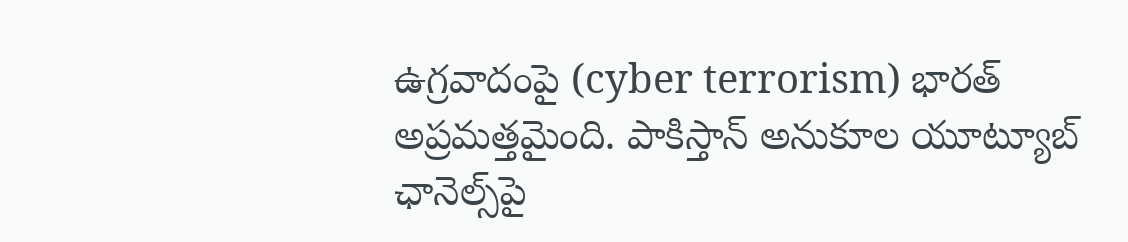ఉగ్రవాదంపై (cyber terrorism) భారత్ అప్రమత్తమైంది. పాకిస్తాన్ అనుకూల యూట్యూబ్ ఛానెల్స్‌పై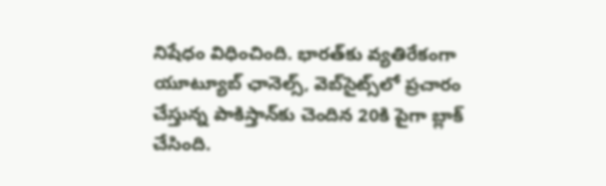నిషేధం విధించింది. భారత్‌కు వ్యతిరేకంగా యూట్యూబ్ ఛానెల్స్, వెబ్‌సైట్స్‌లో ప్రచారం చేస్తున్న పాకిస్తాన్‌కు చెందిన 20కి పైగా బ్లాక్ చేసింది.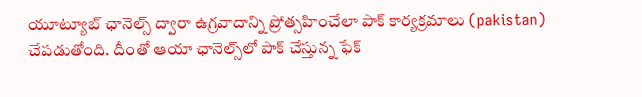యూట్యూబ్ ఛానెల్స్ ద్వారా ఉగ్రవాదాన్ని ప్రోత్సహించేలా పాక్ కార్యక్రమాలు (pakistan) చేపడుతోంది. దీంతో ఆయా ఛానెల్స్‌లో పాక్ చేస్తున్న ఫేక్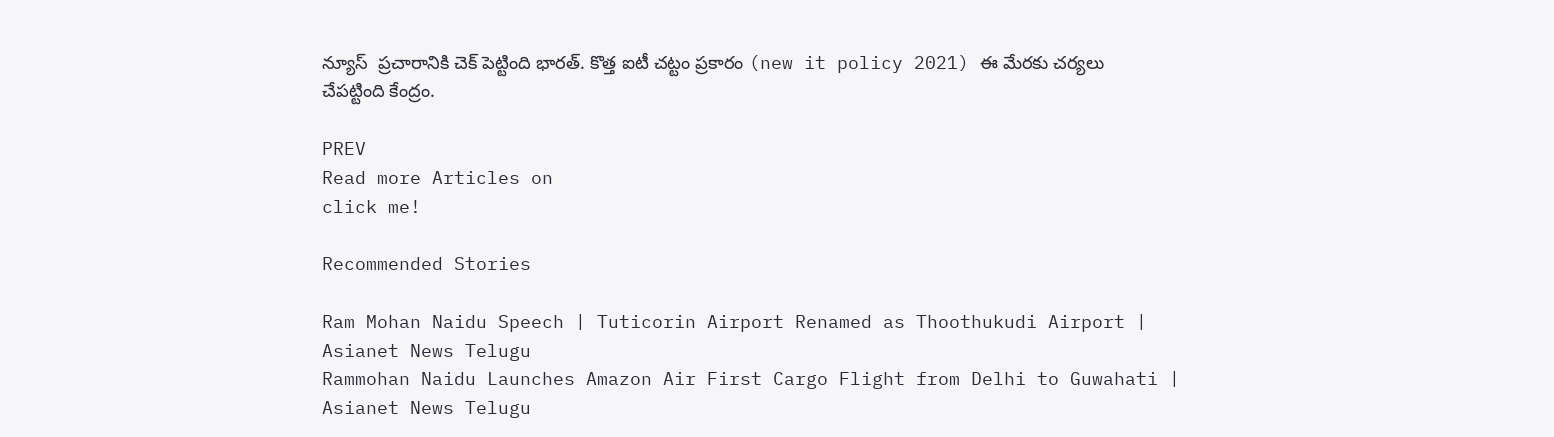న్యూస్  ప్రచారానికి చెక్ పెట్టింది భారత్. కొత్త ఐటీ చట్టం ప్రకారం (new it policy 2021) ఈ మేరకు చర్యలు చేపట్టింది కేంద్రం.

PREV
Read more Articles on
click me!

Recommended Stories

Ram Mohan Naidu Speech | Tuticorin Airport Renamed as Thoothukudi Airport | Asianet News Telugu
Rammohan Naidu Launches Amazon Air First Cargo Flight from Delhi to Guwahati | Asianet News Telugu